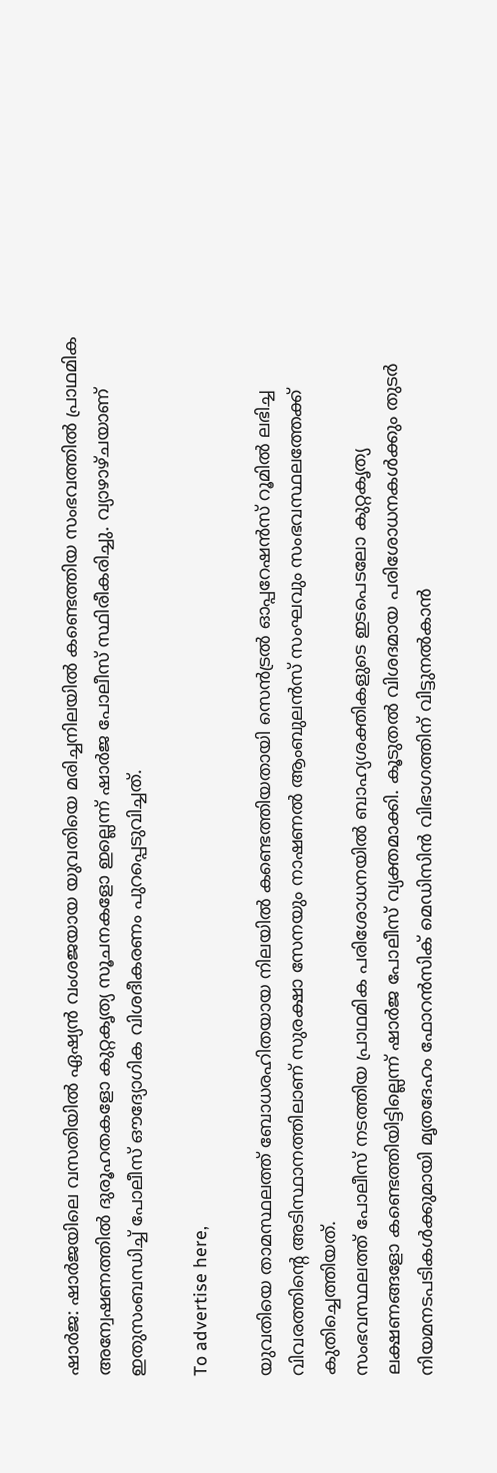ഷാർജ: ഷാർജയിലെ വസതിയിൽ ഏഷ്യൻ വംശജയായ യുവതിയെ മരിച്ചനിലയിൽ കണ്ടെത്തിയ സംഭവത്തിൽ പ്രാഥമിക അന്വേഷണത്തിൽ ദുരൂഹതകളോ കുറ്റകൃത്യ സൂചനകളോ ഇല്ലെന്ന് ഷാർജ പോലീസ് സ്ഥിരീകരിച്ചു. വ്യാഴാഴ്ചയാണ് ഇതുസംബന്ധിച്ച് പോലീസ് ഔദ്യോഗിക വിശദീകരണം പുറപ്പെടുവിച്ചത്.

To advertise here,

യുവതിയെ താമസ്ഥലത്ത് ബോധരഹിതയായ നിലയിൽ കണ്ടെത്തിയതായി സെൻട്രൽ ഓപ്പറേഷൻസ് റൂമിൽ ലഭിച്ച വിവരത്തിന്റെ അടിസ്ഥാനത്തിലാണ് സുരക്ഷാ സേനയും നാഷണൽ ആംബുലൻസ് സംഘവും സംഭവസ്ഥലത്തേക്ക് കുതിച്ചെത്തിയത്.
സംഭവസ്ഥലത്ത് പോലീസ് നടത്തിയ പ്രാഥമിക പരിശോധനയിൽ ബാഹ്യശക്തികളുടെ ഇടപെടലോ കുറ്റകൃത്യ ലക്ഷണങ്ങളോ കണ്ടെത്തിയിട്ടില്ലെന്ന് ഷാർജ പോലീസ് വ്യക്തമാക്കി. കൂടുതൽ വിശദമായ പരിശോധനകൾക്കും തുടർ നിയമനടപടികൾക്കുമായി മൃതദേഹം ഫോറൻസിക് മെഡിസിൻ വിഭാഗത്തിന് വിട്ടുനൽകാൻ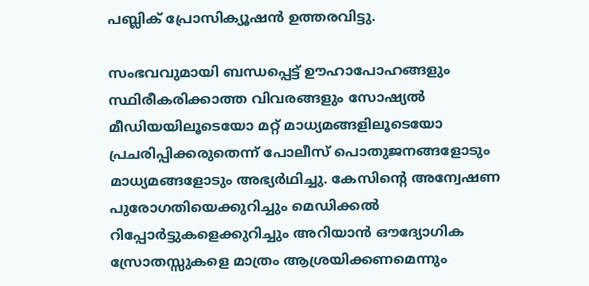പബ്ലിക് പ്രോസിക്യൂഷൻ ഉത്തരവിട്ടു.

സംഭവവുമായി ബന്ധപ്പെട്ട് ഊഹാപോഹങ്ങളും സ്ഥിരീകരിക്കാത്ത വിവരങ്ങളും സോഷ്യൽ മീഡിയയിലൂടെയോ മറ്റ് മാധ്യമങ്ങളിലൂടെയോ പ്രചരിപ്പിക്കരുതെന്ന് പോലീസ് പൊതുജനങ്ങളോടും മാധ്യമങ്ങളോടും അഭ്യർഥിച്ചു. കേസിന്റെ അന്വേഷണ പുരോഗതിയെക്കുറിച്ചും മെഡിക്കൽ റിപ്പോർട്ടുകളെക്കുറിച്ചും അറിയാൻ ഔദ്യോഗിക സ്രോതസ്സുകളെ മാത്രം ആശ്രയിക്കണമെന്നും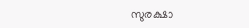സുരക്ഷാ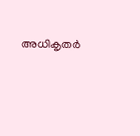അധികൃതർ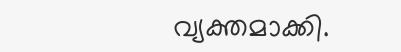വ്യക്തമാക്കി.